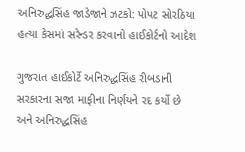અનિરુદ્ધસિંહ જાડેજાને ઝટકો: પોપટ સોરઠિયા હત્યા કેસમાં સરેન્ડર કરવાનો હાઈકોર્ટનો આદેશ

ગુજરાત હાઈકોર્ટે અનિરુદ્ધસિંહ રીબડાની સરકારના સજા માફીના નિર્ણયને રદ કર્યો છે અને અનિરુદ્ધસિંહ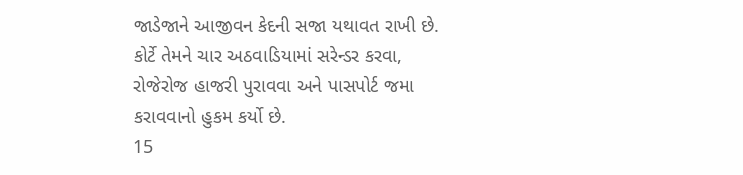જાડેજાને આજીવન કેદની સજા યથાવત રાખી છે. કોર્ટે તેમને ચાર અઠવાડિયામાં સરેન્ડર કરવા, રોજેરોજ હાજરી પુરાવવા અને પાસપોર્ટ જમા કરાવવાનો હુકમ કર્યો છે.
15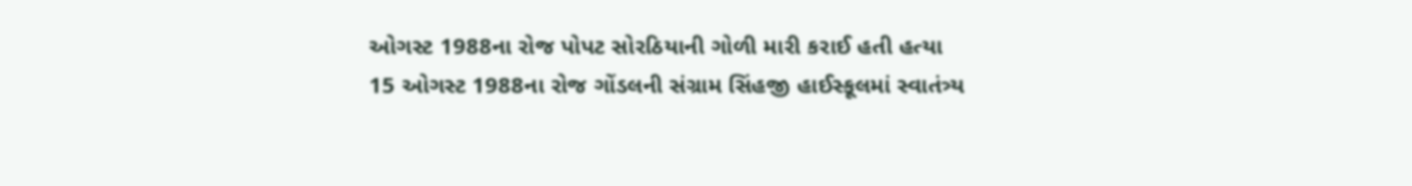ઓગસ્ટ 1988ના રોજ પોપટ સોરઠિયાની ગોળી મારી કરાઈ હતી હત્યા
15 ઓગસ્ટ 1988ના રોજ ગોંડલની સંગ્રામ સિંહજી હાઈસ્કૂલમાં સ્વાતંત્ર્ય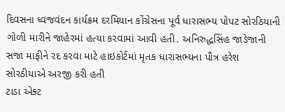દિવસના ધ્વજવંદન કાર્યક્રમ દરમિયાન કોંગ્રેસના પૂર્વ ધારાસભ્ય પોપટ સોરઠિયાની ગોળી મારીને જાહેરમાં હત્યા કરવામાં આવી હતી. અનિરુદ્ધસિંહ જાડેજાની સજા માફીને રદ કરવા માટે હાઇકોર્ટમાં મૃતક ધારાસભ્યના પૌત્ર હરેશ સોરઠીયાએ અરજી કરી હતી
ટાડા એક્ટ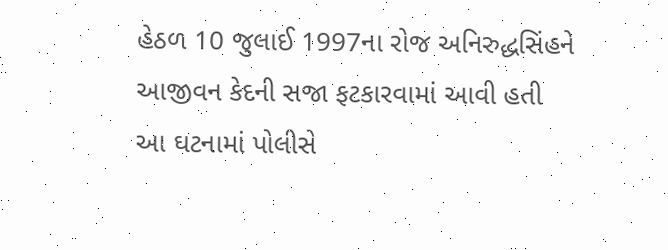હેઠળ 10 જુલાઈ 1997ના રોજ અનિરુદ્ધસિંહને આજીવન કેદની સજા ફટકારવામાં આવી હતી
આ ઘટનામાં પોલીસે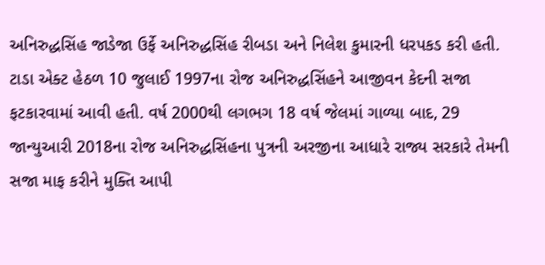અનિરુદ્ધસિંહ જાડેજા ઉર્ફે અનિરુદ્ધસિંહ રીબડા અને નિલેશ કુમારની ધરપકડ કરી હતી. ટાડા એક્ટ હેઠળ 10 જુલાઈ 1997ના રોજ અનિરુદ્ધસિંહને આજીવન કેદની સજા ફટકારવામાં આવી હતી. વર્ષ 2000થી લગભગ 18 વર્ષ જેલમાં ગાળ્યા બાદ, 29 જાન્યુઆરી 2018ના રોજ અનિરુદ્ધસિંહના પુત્રની અરજીના આધારે રાજ્ય સરકારે તેમની સજા માફ કરીને મુક્તિ આપી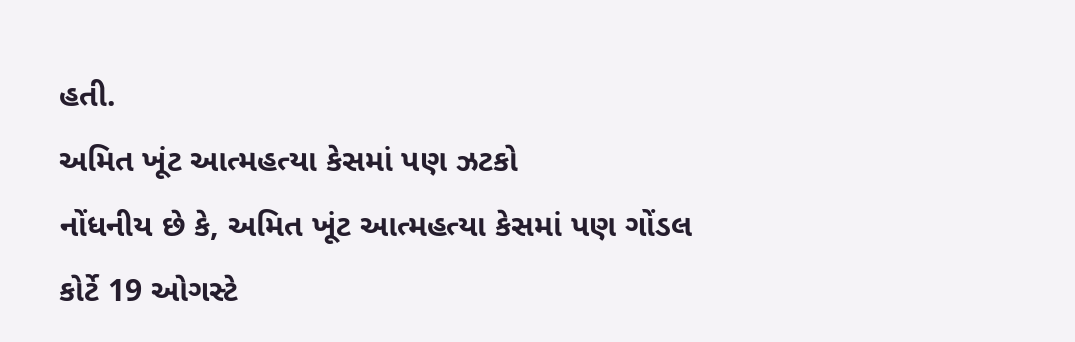હતી.
અમિત ખૂંટ આત્મહત્યા કેસમાં પણ ઝટકો
નોંધનીય છે કે, અમિત ખૂંટ આત્મહત્યા કેસમાં પણ ગોંડલ કોર્ટે 19 ઓગસ્ટે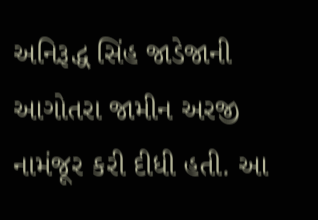અનિરૂદ્ધ સિંહ જાડેજાની આગોતરા જામીન અરજી નામંજૂર કરી દીધી હતી. આ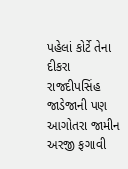પહેલાં કોર્ટે તેના દીકરા રાજદીપસિંહ જાડેજાની પણ આગોતરા જામીન અરજી ફગાવી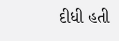દીધી હતી